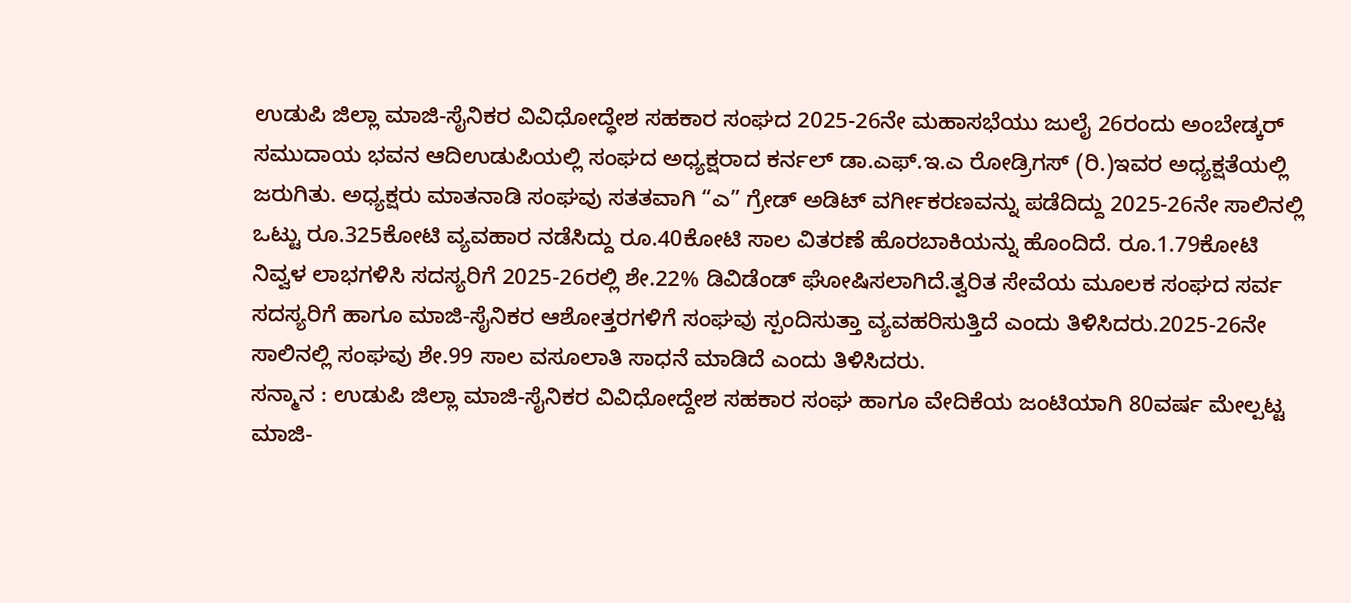ಉಡುಪಿ ಜಿಲ್ಲಾ ಮಾಜಿ-ಸೈನಿಕರ ವಿವಿಧೋದ್ಧೇಶ ಸಹಕಾರ ಸಂಘದ 2025-26ನೇ ಮಹಾಸಭೆಯು ಜುಲೈ 26ರಂದು ಅಂಬೇಡ್ಕರ್ ಸಮುದಾಯ ಭವನ ಆದಿಉಡುಪಿಯಲ್ಲಿ ಸಂಘದ ಅಧ್ಯಕ್ಷರಾದ ಕರ್ನಲ್ ಡಾ.ಎಫ್.ಇ.ಎ ರೋಡ್ರಿಗಸ್ (ರಿ.)ಇವರ ಅಧ್ಯಕ್ಷತೆಯಲ್ಲಿ ಜರುಗಿತು. ಅಧ್ಯಕ್ಷರು ಮಾತನಾಡಿ ಸಂಘವು ಸತತವಾಗಿ “ಎ” ಗ್ರೇಡ್ ಅಡಿಟ್ ವರ್ಗೀಕರಣವನ್ನು ಪಡೆದಿದ್ದು 2025-26ನೇ ಸಾಲಿನಲ್ಲಿ ಒಟ್ಟು ರೂ.325ಕೋಟಿ ವ್ಯವಹಾರ ನಡೆಸಿದ್ದು ರೂ.40ಕೋಟಿ ಸಾಲ ವಿತರಣೆ ಹೊರಬಾಕಿಯನ್ನು ಹೊಂದಿದೆ. ರೂ.1.79ಕೋಟಿ ನಿವ್ವಳ ಲಾಭಗಳಿಸಿ ಸದಸ್ಯರಿಗೆ 2025-26ರಲ್ಲಿ ಶೇ.22% ಡಿವಿಡೆಂಡ್ ಘೋಷಿಸಲಾಗಿದೆ.ತ್ವರಿತ ಸೇವೆಯ ಮೂಲಕ ಸಂಘದ ಸರ್ವ ಸದಸ್ಯರಿಗೆ ಹಾಗೂ ಮಾಜಿ-ಸೈನಿಕರ ಆಶೋತ್ತರಗಳಿಗೆ ಸಂಘವು ಸ್ಪಂದಿಸುತ್ತಾ ವ್ಯವಹರಿಸುತ್ತಿದೆ ಎಂದು ತಿಳಿಸಿದರು.2025-26ನೇ ಸಾಲಿನಲ್ಲಿ ಸಂಘವು ಶೇ.99 ಸಾಲ ವಸೂಲಾತಿ ಸಾಧನೆ ಮಾಡಿದೆ ಎಂದು ತಿಳಿಸಿದರು.
ಸನ್ಮಾನ : ಉಡುಪಿ ಜಿಲ್ಲಾ ಮಾಜಿ-ಸೈನಿಕರ ವಿವಿಧೋದ್ದೇಶ ಸಹಕಾರ ಸಂಘ ಹಾಗೂ ವೇದಿಕೆಯ ಜಂಟಿಯಾಗಿ 80ವರ್ಷ ಮೇಲ್ಪಟ್ಟ ಮಾಜಿ-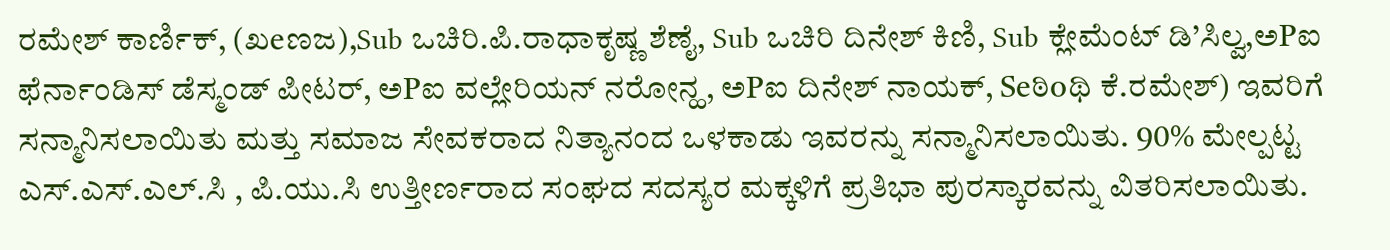ರಮೇಶ್ ಕಾರ್ಣಿಕ್, (ಖeಣಜ),Sub ಒಚಿರಿ.ಪಿ.ರಾಧಾಕೃಷ್ಣ ಶೆಣೈ, Sub ಒಚಿರಿ ದಿನೇಶ್ ಕಿಣಿ, Sub ಕ್ಲೇಮೆಂಟ್ ಡಿ’ಸಿಲ್ವ,ಅPಐ ಫೆರ್ನಾಂಡಿಸ್ ಡೆಸ್ಮಂಡ್ ಪೀಟರ್, ಅPಐ ವಲ್ಲೇರಿಯನ್ ನರೋನ್ಹ, ಅPಐ ದಿನೇಶ್ ನಾಯಕ್, Seಠಿoಥಿ ಕೆ.ರಮೇಶ್) ಇವರಿಗೆ ಸನ್ಮಾನಿಸಲಾಯಿತು ಮತ್ತು ಸಮಾಜ ಸೇವಕರಾದ ನಿತ್ಯಾನಂದ ಒಳಕಾಡು ಇವರನ್ನು ಸನ್ಮಾನಿಸಲಾಯಿತು. 90% ಮೇಲ್ಪಟ್ಟ ಎಸ್.ಎಸ್.ಎಲ್.ಸಿ , ಪಿ.ಯು.ಸಿ ಉತ್ತೀರ್ಣರಾದ ಸಂಘದ ಸದಸ್ಯರ ಮಕ್ಕಳಿಗೆ ಪ್ರತಿಭಾ ಪುರಸ್ಕಾರವನ್ನು ವಿತರಿಸಲಾಯಿತು.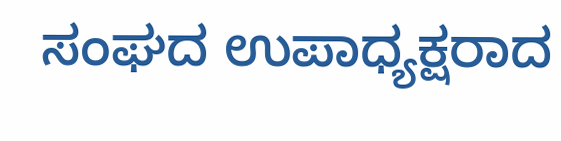ಸಂಘದ ಉಪಾಧ್ಯಕ್ಷರಾದ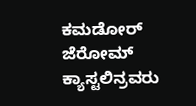ಕಮಡೋರ್ ಜೆರೋಮ್ ಕ್ಯಾಸ್ಟಲಿನ್ರವರು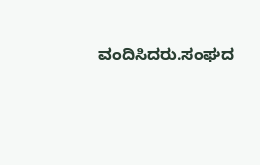ವಂದಿಸಿದರು.ಸಂಘದ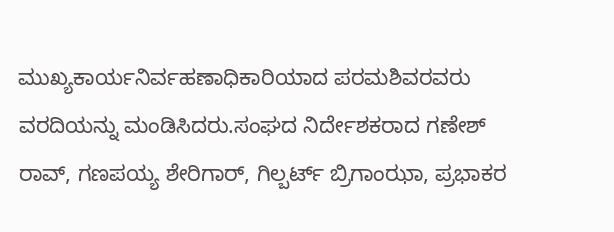ಮುಖ್ಯಕಾರ್ಯನಿರ್ವಹಣಾಧಿಕಾರಿಯಾದ ಪರಮಶಿವರವರು ವರದಿಯನ್ನು ಮಂಡಿಸಿದರು.ಸಂಘದ ನಿರ್ದೇಶಕರಾದ ಗಣೇಶ್ ರಾವ್, ಗಣಪಯ್ಯ ಶೇರಿಗಾರ್, ಗಿಲ್ಬರ್ಟ್ ಬ್ರಿಗಾಂಝಾ, ಪ್ರಭಾಕರ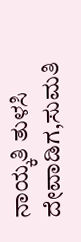ನಾಯ್ಕತಿ ತುಳಸಿ ದೇವಾಡಿಗ,ಸುಮತಿ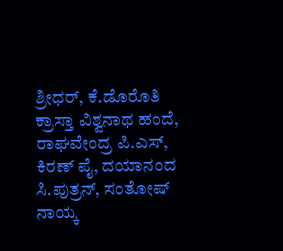ಶ್ರೀಧರ್, ಕೆ.ಡೊರೊತಿ ಕ್ರಾಸ್ತಾ ವಿಶ್ವನಾಥ ಹಂದೆ, ರಾಘವೇಂದ್ರ ಪಿ.ಎಸ್, ಕಿರಣ್ ಪೈ, ದಯಾನಂದ ಸಿ.ಪುತ್ರನ್, ಸಂತೋಷ್ ನಾಯ್ಕ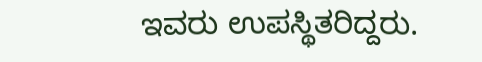ಇವರು ಉಪಸ್ಥಿತರಿದ್ದರು.